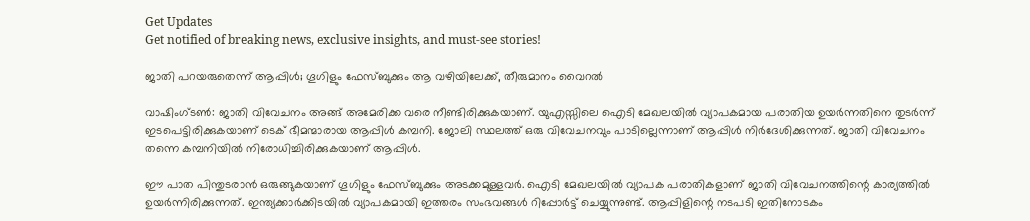Get Updates
Get notified of breaking news, exclusive insights, and must-see stories!

ജാതി പറയരുതെന്ന് ആപ്പിള്‍; ഗൂഗിളും ഫേസ്ബുക്കും ആ വഴിയിലേക്ക്, തീരുമാനം വൈറല്‍

വാഷിംഗ്ടണ്‍: ജാതി വിവേചനം അങ്ങ് അമേരിക്ക വരെ നീണ്ടിരിക്കുകയാണ്. യുഎസ്സിലെ ഐടി മേഖലയില്‍ വ്യാപകമായ പരാതിയ ഉയര്‍ന്നതിനെ തുടര്‍ന്ന് ഇടപെട്ടിരിക്കുകയാണ് ടെക് ഭീമന്മാരായ ആപ്പിള്‍ കമ്പനി. ജോലി സ്ഥലത്ത് ഒരു വിവേചനവും പാടില്ലെന്നാണ് ആപ്പിള്‍ നിര്‍ദേശിക്കുന്നത്. ജാതി വിവേചനം തന്നെ കമ്പനിയില്‍ നിരോധിച്ചിരിക്കുകയാണ് ആപ്പിള്‍.

ഈ പാത പിന്തുടരാന്‍ ഒരുങ്ങുകയാണ് ഗൂഗിളും ഫേസ്ബുക്കും അടക്കമുള്ളവര്‍. ഐടി മേഖലയില്‍ വ്യാപക പരാതികളാണ് ജാതി വിവേചനത്തിന്റെ കാര്യത്തില്‍ ഉയര്‍ന്നിരിക്കുന്നത്. ഇന്ത്യക്കാര്‍ക്കിടയില്‍ വ്യാപകമായി ഇത്തരം സംഭവങ്ങള്‍ റിപ്പോര്‍ട്ട് ചെയ്യുന്നുണ്ട്. ആപ്പിളിന്റെ നടപടി ഇതിനോടകം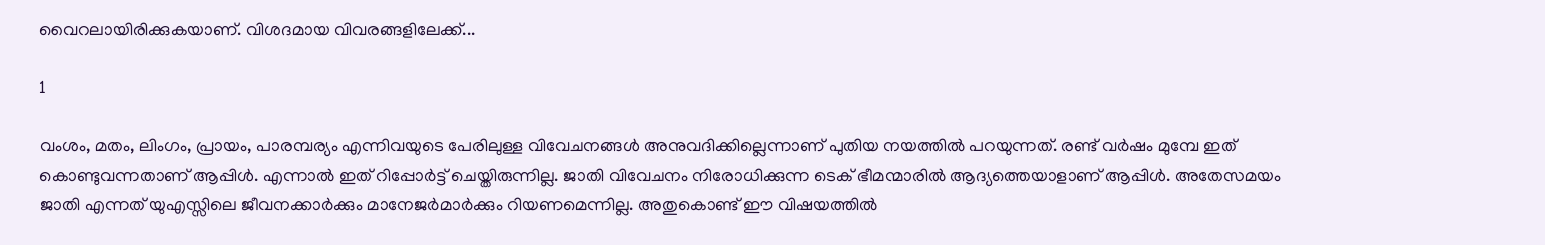വൈറലായിരിക്കുകയാണ്. വിശദമായ വിവരങ്ങളിലേക്ക്...

1

വംശം, മതം, ലിംഗം, പ്രായം, പാരമ്പര്യം എന്നിവയുടെ പേരിലുള്ള വിവേചനങ്ങള്‍ അനുവദിക്കില്ലെന്നാണ് പുതിയ നയത്തില്‍ പറയുന്നത്. രണ്ട് വര്‍ഷം മുമ്പേ ഇത് കൊണ്ടുവന്നതാണ് ആപ്പിള്‍. എന്നാല്‍ ഇത് റിപ്പോര്‍ട്ട് ചെയ്തിരുന്നില്ല. ജാതി വിവേചനം നിരോധിക്കുന്ന ടെക് ഭീമന്മാരില്‍ ആദ്യത്തെയാളാണ് ആപ്പിള്‍. അതേസമയം ജാതി എന്നത് യുഎസ്സിലെ ജീവനക്കാര്‍ക്കും മാനേജര്‍മാര്‍ക്കും റിയണമെന്നില്ല. അതുകൊണ്ട് ഈ വിഷയത്തില്‍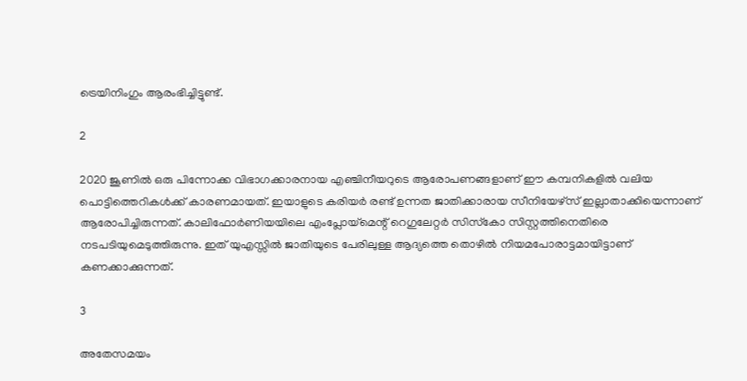ട്രെയിനിംഗും ആരംഭിച്ചിട്ടുണ്ട്.

2

2020 ജൂണില്‍ ഒരു പിന്നോക്ക വിഭാഗക്കാരനായ എഞ്ചിനീയറുടെ ആരോപണങ്ങളാണ് ഈ കമ്പനികളില്‍ വലിയ പൊട്ടിത്തെറികള്‍ക്ക് കാരണമായത്. ഇയാളുടെ കരിയര്‍ രണ്ട് ഉന്നത ജാതിക്കാരായ സീനിയേഴ്‌സ് ഇല്ലാതാക്കിയെന്നാണ് ആരോപിച്ചിരുന്നത്. കാലിഫോര്‍ണിയയിലെ എംപ്ലോയ്‌മെന്റ് റെഗുലേറ്റര്‍ സിസ്‌കോ സിസ്റ്റത്തിനെതിരെ നടപടിയുമെടുത്തിരുന്നു. ഇത് യുഎസ്സില്‍ ജാതിയുടെ പേരിലുള്ള ആദ്യത്തെ തൊഴില്‍ നിയമപോരാട്ടമായിട്ടാണ് കണക്കാക്കുന്നത്.

3

അതേസമയം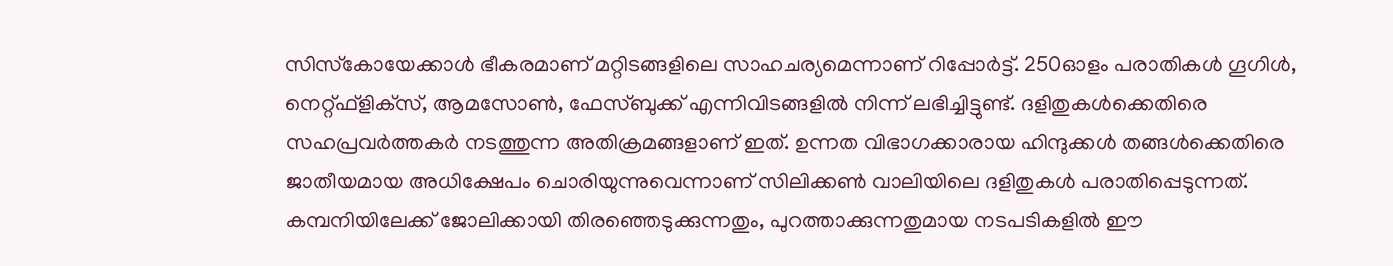സിസ്‌കോയേക്കാള്‍ ഭീകരമാണ് മറ്റിടങ്ങളിലെ സാഹചര്യമെന്നാണ് റിപ്പോര്‍ട്ട്. 250ഓളം പരാതികള്‍ ഗൂഗിള്‍, നെറ്റ്ഫ്‌ളിക്‌സ്, ആമസോണ്‍, ഫേസ്ബുക്ക് എന്നിവിടങ്ങളില്‍ നിന്ന് ലഭിച്ചിട്ടുണ്ട്. ദളിതുകള്‍ക്കെതിരെ സഹപ്രവര്‍ത്തകര്‍ നടത്തുന്ന അതിക്രമങ്ങളാണ് ഇത്. ഉന്നത വിഭാഗക്കാരായ ഹിന്ദുക്കള്‍ തങ്ങള്‍ക്കെതിരെ ജാതീയമായ അധിക്ഷേപം ചൊരിയുന്നുവെന്നാണ് സിലിക്കണ്‍ വാലിയിലെ ദളിതുകള്‍ പരാതിപ്പെടുന്നത്. കമ്പനിയിലേക്ക് ജോലിക്കായി തിരഞ്ഞെടുക്കുന്നതും, പുറത്താക്കുന്നതുമായ നടപടികളില്‍ ഈ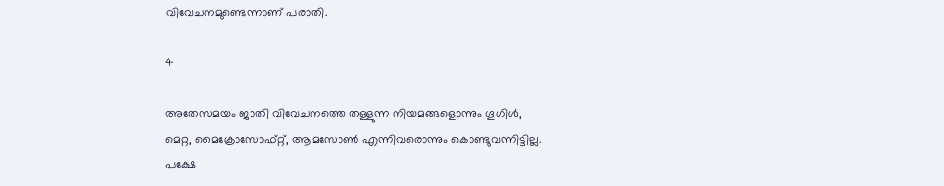വിവേചനമുണ്ടെന്നാണ് പരാതി.

4

അതേസമയം ജാതി വിവേചനത്തെ തള്ളുന്ന നിയമങ്ങളൊന്നും ഗൂഗിള്‍, മെറ്റ, മൈക്രോസോഫ്റ്റ്, ആമസോണ്‍ എന്നിവരൊന്നും കൊണ്ടുവന്നിട്ടില്ല. പക്ഷേ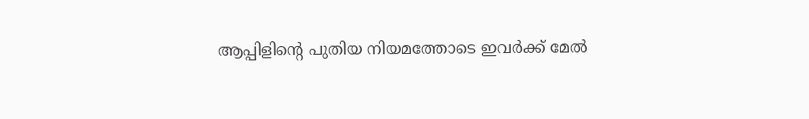ആപ്പിളിന്റെ പുതിയ നിയമത്തോടെ ഇവര്‍ക്ക് മേല്‍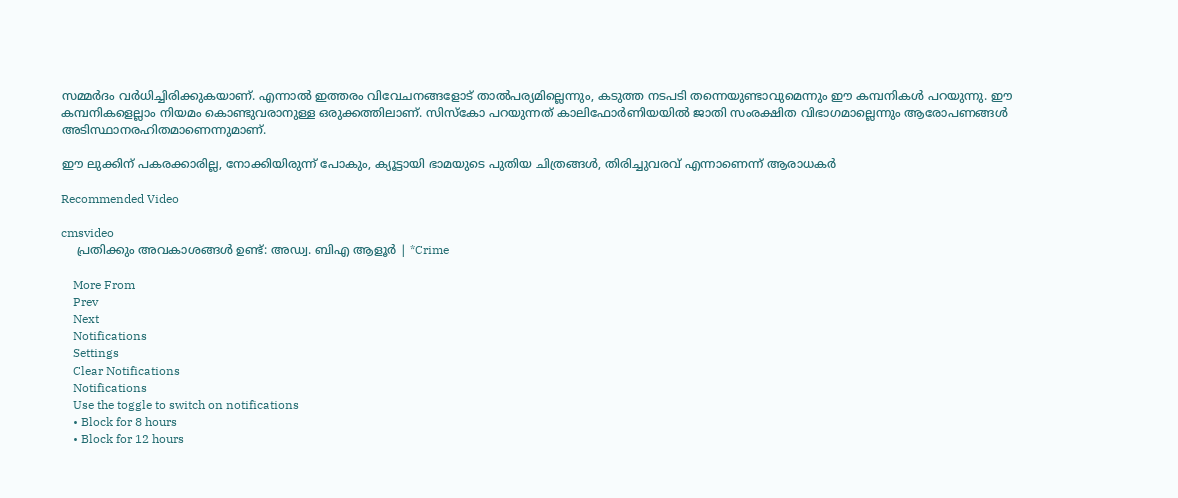സമ്മര്‍ദം വര്‍ധിച്ചിരിക്കുകയാണ്. എന്നാല്‍ ഇത്തരം വിവേചനങ്ങളോട് താല്‍പര്യമില്ലെന്നും, കടുത്ത നടപടി തന്നെയുണ്ടാവുമെന്നും ഈ കമ്പനികള്‍ പറയുന്നു. ഈ കമ്പനികളെല്ലാം നിയമം കൊണ്ടുവരാനുള്ള ഒരുക്കത്തിലാണ്. സിസ്‌കോ പറയുന്നത് കാലിഫോര്‍ണിയയില്‍ ജാതി സംരക്ഷിത വിഭാഗമാല്ലെന്നും ആരോപണങ്ങള്‍ അടിസ്ഥാനരഹിതമാണെന്നുമാണ്.

ഈ ലുക്കിന് പകരക്കാരില്ല, നോക്കിയിരുന്ന് പോകും, ക്യൂട്ടായി ഭാമയുടെ പുതിയ ചിത്രങ്ങള്‍, തിരിച്ചുവരവ് എന്നാണെന്ന് ആരാധകര്‍

Recommended Video

cmsvideo
    പ്രതിക്കും അവകാശങ്ങൾ ഉണ്ട്: അഡ്വ. ബിഎ ആളൂർ | *Crime

    More From
    Prev
    Next
    Notifications
    Settings
    Clear Notifications
    Notifications
    Use the toggle to switch on notifications
    • Block for 8 hours
    • Block for 12 hours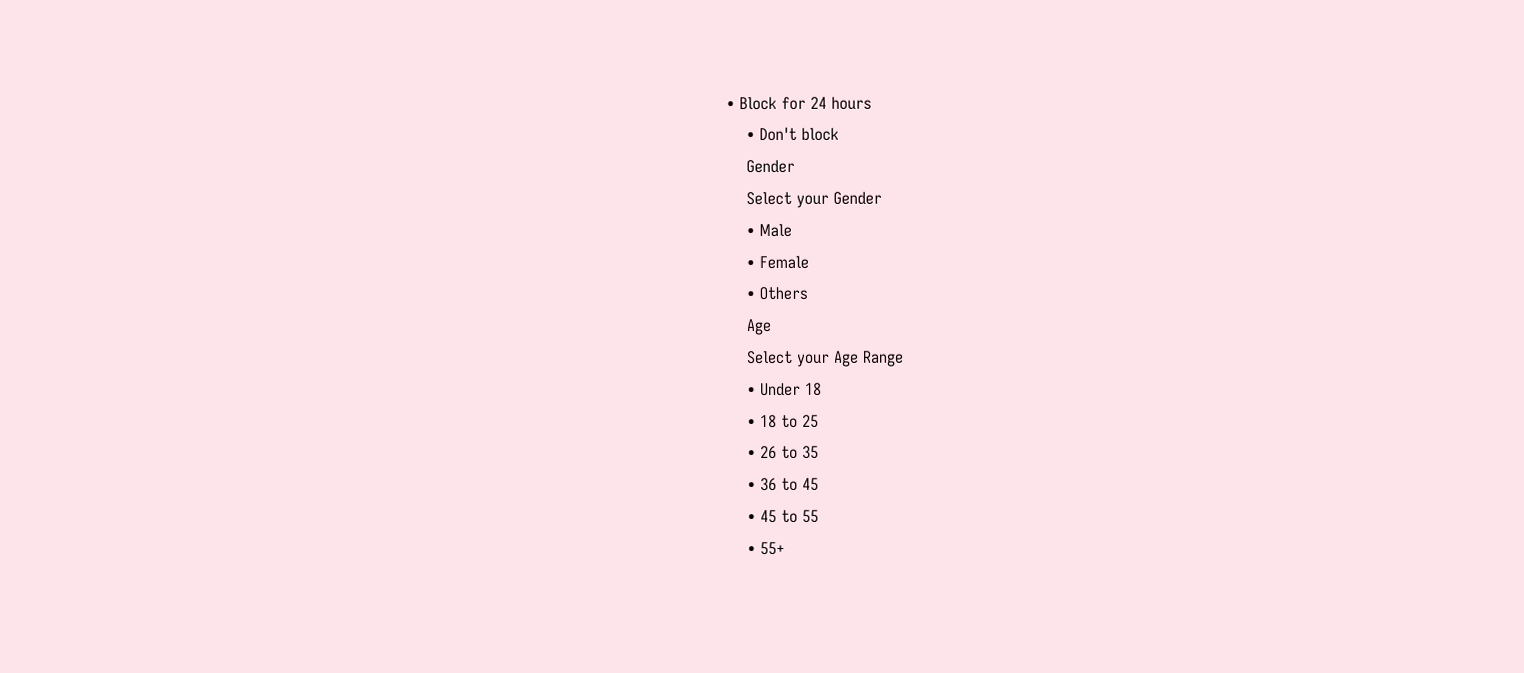• Block for 24 hours
    • Don't block
    Gender
    Select your Gender
    • Male
    • Female
    • Others
    Age
    Select your Age Range
    • Under 18
    • 18 to 25
    • 26 to 35
    • 36 to 45
    • 45 to 55
    • 55+